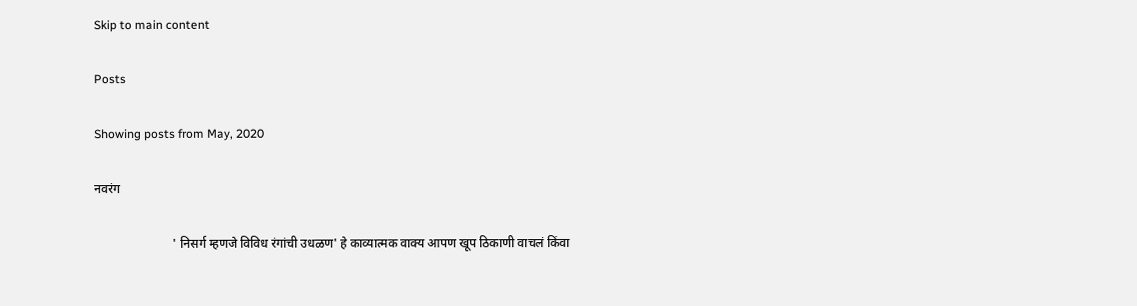Skip to main content

Posts

Showing posts from May, 2020

नवरंग

                         ' निसर्ग म्हणजे विविध रंगांची उधळण' हे काव्यात्मक वाक्य आपण खूप ठिकाणी वाचलं किंवा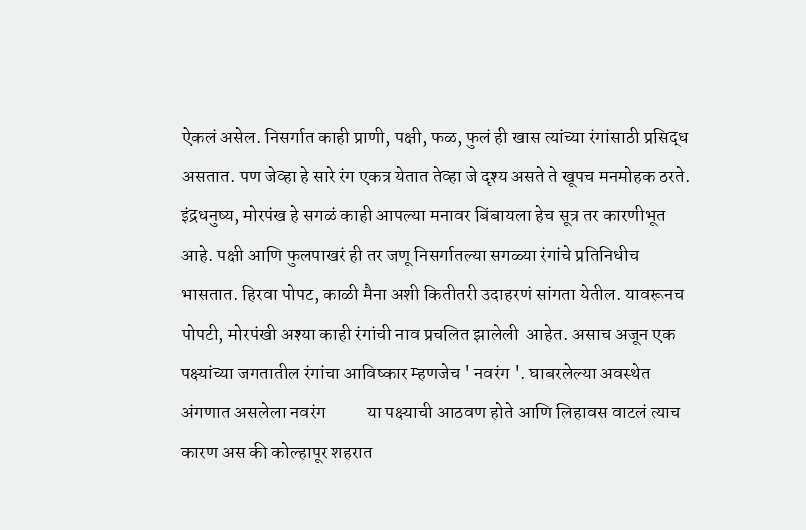ऐकलं असेल. निसर्गात काही प्राणी, पक्षी, फळ, फुलं ही खास त्यांच्या रंगांसाठी प्रसिद्ध असतात. पण जेव्हा हे सारे रंग एकत्र येतात तेव्हा जे दृश्य असते ते खूपच मनमोहक ठरते. इंद्रधनुष्य, मोरपंख हे सगळं काही आपल्या मनावर बिंबायला हेच सूत्र तर कारणीभूत आहे. पक्षी आणि फुलपाखरं ही तर जणू निसर्गातल्या सगळ्या रंगांचे प्रतिनिधीच भासतात. हिरवा पोपट, काळी मैना अशी कितीतरी उदाहरणं सांगता येतील. यावरूनच पोपटी, मोरपंखी अश्या काही रंगांची नाव प्रचलित झालेली  आहेत. असाच अजून एक पक्ष्यांच्या जगतातील रंगांचा आविष्कार म्हणजेच ' नवरंग '. घाबरलेल्या अवस्थेत अंगणात असलेला नवरंग           या पक्ष्याची आठवण होते आणि लिहावस वाटलं त्याच कारण अस की कोल्हापूर शहरात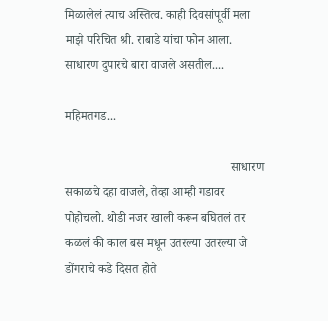मिळालेलं त्याच अस्तित्व. काही दिवसांपूर्वी मला माझे परिचित श्री. राबाडे यांचा फोन आला. साधारण दुपारचे बारा वाजले असतील....

महिमतगड...

                                                     साधारण सकाळचे दहा वाजले, तेव्हा आम्ही गडावर पोहोचलो. थोडी नजर खाली करून बघितलं तर कळलं की काल बस मधून उतरल्या उतरल्या जे डोंगराचे कडे दिसत होते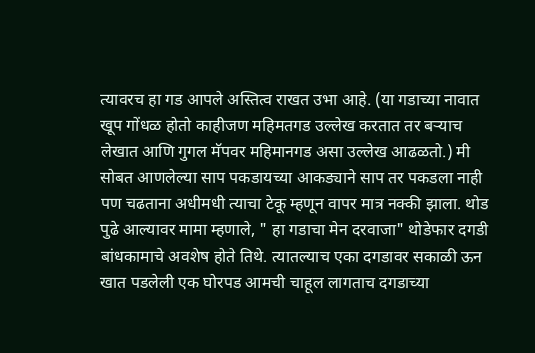त्यावरच हा गड आपले अस्तित्व राखत उभा आहे. (या गडाच्या नावात खूप गोंधळ होतो काहीजण महिमतगड उल्लेख करतात तर बऱ्याच लेखात आणि गुगल मॅपवर महिमानगड असा उल्लेख आढळतो.) मी सोबत आणलेल्या साप पकडायच्या आकड्याने साप तर पकडला नाही पण चढताना अधीमधी त्याचा टेकू म्हणून वापर मात्र नक्की झाला. थोड पुढे आल्यावर मामा म्हणाले, " हा गडाचा मेन दरवाजा" थोडेफार दगडी बांधकामाचे अवशेष होते तिथे. त्यातल्याच एका दगडावर सकाळी ऊन खात पडलेली एक घोरपड आमची चाहूल लागताच दगडाच्या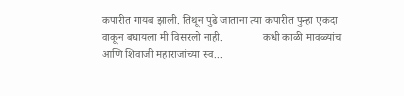कपारीत गायब झाली. तिथून पुढे जाताना त्या कपारीत पुन्हा एकदा वाकून बघायला मी विसरलो नाही.              कधी काळी मावळ्यांच आणि शिवाजी महाराजांच्या स्व...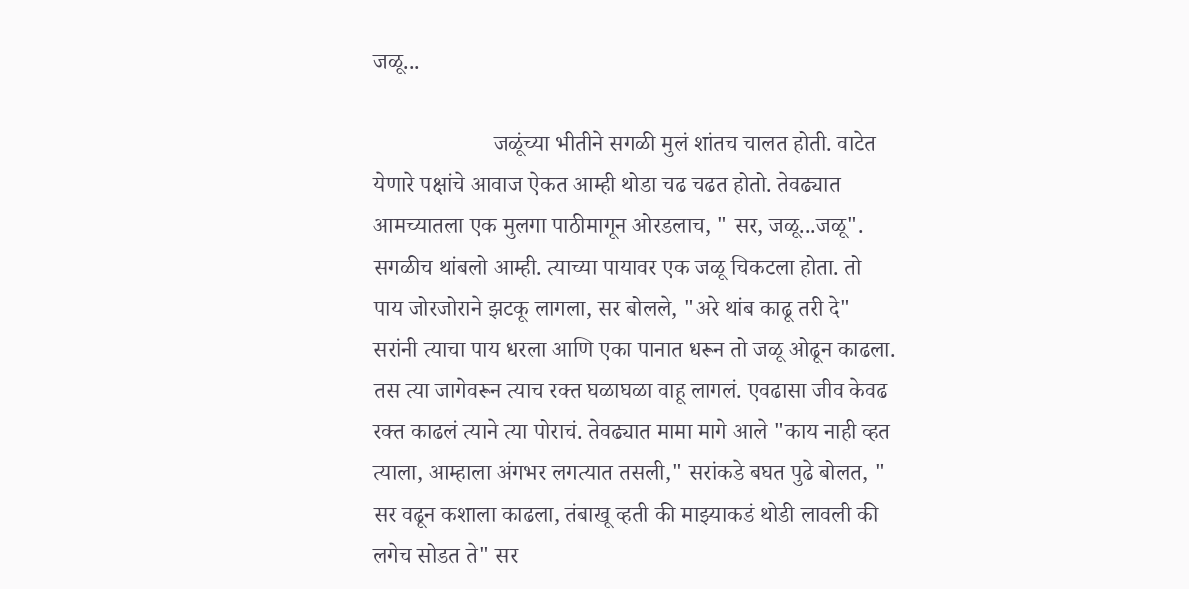जळू...

                     जळूंच्या भीतीने सगळी मुलं शांतच चालत होती. वाटेत येणारे पक्षांचे आवाज ऐकत आम्ही थोडा चढ चढत होतो. तेवढ्यात आमच्यातला एक मुलगा पाठीमागून ओरडलाच, " सर, जळू...जळू". सगळीच थांबलो आम्ही. त्याच्या पायावर एक जळू चिकटला होता. तो पाय जोरजोराने झटकू लागला, सर बोलले, "अरे थांब काढू तरी दे" सरांनी त्याचा पाय धरला आणि एका पानात धरून तो जळू ओढून काढला. तस त्या जागेवरून त्याच रक्त घळाघळा वाहू लागलं. एवढासा जीव केवढ रक्त काढलं त्याने त्या पोराचं. तेवढ्यात मामा मागे आले "काय नाही व्हत त्याला, आम्हाला अंगभर लगत्यात तसली," सरांकडे बघत पुढे बोलत, " सर वढून कशाला काढला, तंबाखू व्हती की माझ्याकडं थोडी लावली की लगेच सोडत ते" सर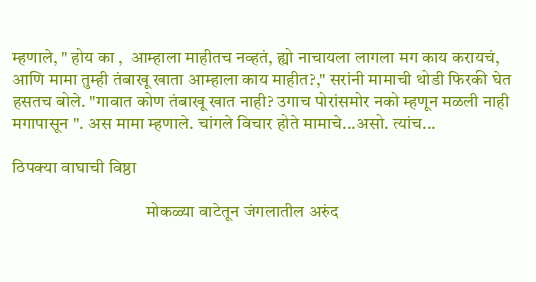म्हणाले, " होय का ,  आम्हाला माहीतच नव्हतं, ह्यो नाचायला लागला मग काय करायचं, आणि मामा तुम्ही तंबाखू खाता आम्हाला काय माहीत?," सरांनी मामाची थोडी फिरकी घेत हसतच बोले. "गावात कोण तंबाखू खात नाही? उगाच पोरांसमोर नको म्हणून मळली नाही मगापासून ". अस मामा म्हणाले. चांगले विचार होते मामाचे...असो. त्यांच...

ठिपक्या वाघाची विष्ठा

                                      मोकळ्या वाटेतून जंगलातील अरुंद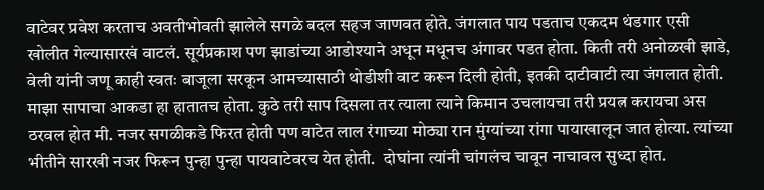वाटेवर प्रवेश करताच अवतीभोवती झालेले सगळे बदल सहज जाणवत होते. जंगलात पाय पडताच एकदम थंडगार एसी खोलीत गेल्यासारखं वाटलं. सूर्यप्रकाश पण झाडांच्या आडोश्याने अधून मधूनच अंगावर पडत होता. किती तरी अनोळखी झाडे, वेली यांनी जणू काही स्वतः बाजूला सरकून आमच्यासाठी थोडीशी वाट करून दिली होती, इतकी दाटीवाटी त्या जंगलात होती. माझा सापाचा आकडा हा हातातच होता. कुठे तरी साप दिसला तर त्याला त्याने किमान उचलायचा तरी प्रयत्न करायचा अस ठरवल होत मी. नजर सगळीकडे फिरत होती पण वाटेत लाल रंगाच्या मोठ्या रान मुंग्यांच्या रांगा पायाखालून जात होत्या. त्यांच्या भीतीने सारखी नजर फिरून पुन्हा पुन्हा पायवाटेवरच येत होती.  दोघांना त्यांनी चांगलंच चावून नाचावल सुध्दा होत.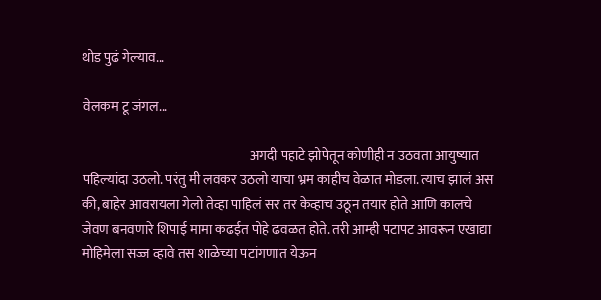थोड पुढं गेल्याव...

वेलकम टू जंगल...

                                                               अगदी पहाटे झोपेतून कोणीही न उठवता आयुष्यात पहिल्यांदा उठलो. परंतु मी लवकर उठलो याचा भ्रम काहीच वेळात मोडला. त्याच झालं अस की, बाहेर आवरायला गेलो तेव्हा पाहिलं सर तर केव्हाच उठून तयार होते आणि कालचे जेवण बनवणारे शिपाई मामा कढईत पोहे ढवळत होते. तरी आम्ही पटापट आवरून एखाद्या मोहिमेला सज्ज व्हावे तस शाळेच्या पटांगणात येऊन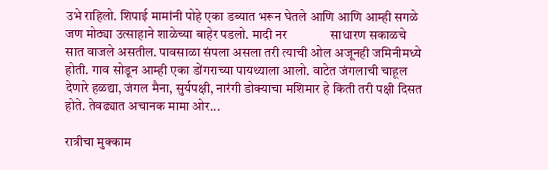उभे राहिलो. शिपाई मामांनी पोहे एका डब्यात भरून घेतले आणि आणि आम्ही सगळे जण मोठ्या उत्साहाने शाळेच्या बाहेर पडलो. मादी नर              साधारण सकाळचे सात वाजले असतील. पावसाळा संपला असला तरी त्याची ओल अजूनही जमिनीमध्ये होती. गाव सोडून आम्ही एका डोंगराच्या पायथ्याला आलो. वाटेत जंगलाची चाहूल देणारे हळद्या, जंगल मैना, सुर्यपक्षी, नारंगी डोक्याचा मशिमार हे किती तरी पक्षी दिसत होते. तेवढ्यात अचानक मामा ओर...

रात्रीचा मुक्काम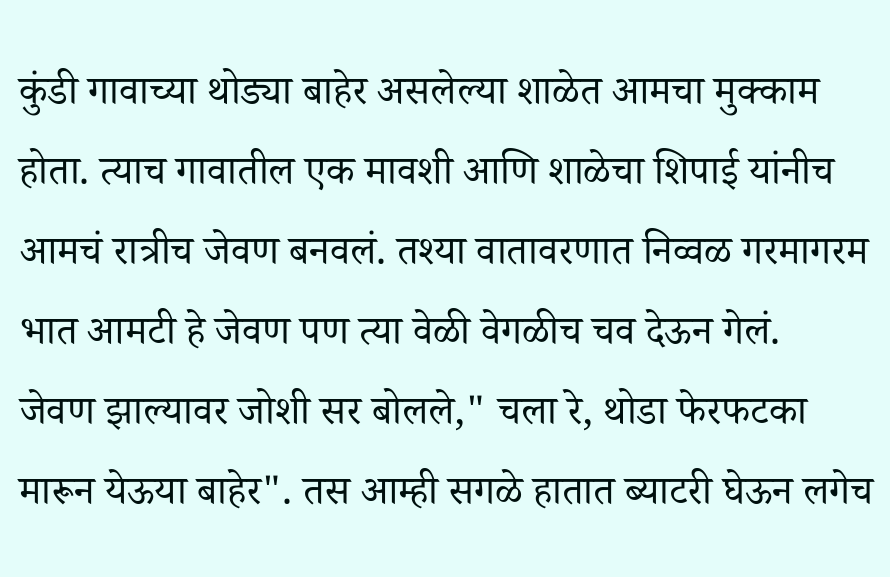कुंडी गावाच्या थोड्या बाहेर असलेल्या शाळेत आमचा मुक्काम होता. त्याच गावातील एक मावशी आणि शाळेचा शिपाई यांनीच आमचं रात्रीच जेवण बनवलं. तश्या वातावरणात निव्वळ गरमागरम भात आमटी हे जेवण पण त्या वेळी वेगळीच चव देऊन गेलं.                   जेवण झाल्यावर जोशी सर बोलले," चला रे, थोडा फेरफटका मारून येऊया बाहेर". तस आम्ही सगळे हातात ब्याटरी घेऊन लगेच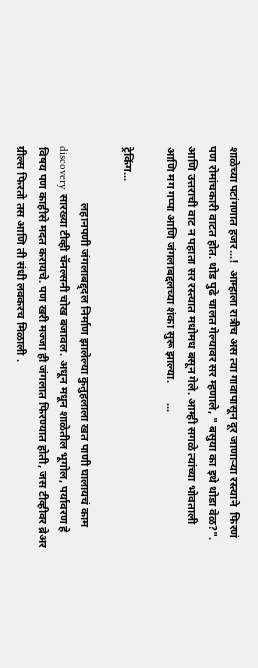शाळेच्या पटांगणात हजर...!  आम्हाला रात्रीच अस त्या गावापासून दूर जाणाऱ्या रस्त्याने  फिरणं पण रोमांचकारी वाटत होत. थोड पुढे चालत गेल्यावर सर म्हणाले, " बसुया का इथे थोडा वेळ?". आणि उत्तराची वाट न पहाता सर रस्त्यात मधोमध बसून गेले. आम्ही सगळे त्यांच्या भोवताली आणि मग गप्पा आणि जंगलाबद्दलच्या शंका सुरू झाल्या.       ...

ट्रेकिंग...

                    लहानपणी जंगलाबद्द्दल निर्माण झालेल्या कुतुहलाला खत पाणी घालायचं काम discovery सारख्या टीव्ही चॅनल्सनी चोख बजावल. अधून मधून शाळेतील भूगोल, पर्यावरण हे विषय पण काहीसे मदत करायचे. पण खरी मज्जा ही जंगलात फिरण्यात होती, जस टीव्हीवर ब्रेअर ग्रील्स फिरतो तस आणि ती संधी लवकरच मिळाली .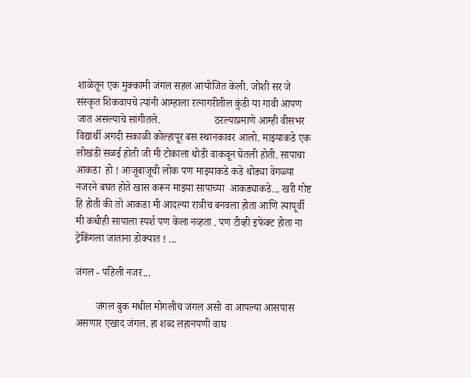शाळेतून एक मुक्कामी जंगल सहल आयोजित केली. जोशी सर जे संस्कृत शिकवायचे त्यांनी आम्हाला रत्नागरीतील कुंडी या गावी आपण जात असल्याचे सांगीतले.                     ठरल्याप्रमाणे आम्ही वीसभर विद्यार्थी अगदी सकाळी कोल्हापूर बस स्थानकावर आलो. माझ्याकडे एक लोखंडी सळई होती जी मी टोकाला थोडी वाकवून घेतली होती. सापाचा आकडा  हो ! आजूबाजूची लोक पण माझ्याकडे कडे थोड्या वेगळ्या नजरने बघत होते खास करून माझ्या सापाच्या  आकड्याकडे... खरी गोष्ट हि होती की तो आकडा मी आदल्या रात्रीच बनवला होता आणि त्यापूर्वी मी कधीही सापाला स्पर्श पण केला नव्हता . पण टीव्ही इफेक्ट होता ना ट्रेकिंगला जाताना डोक्यात ! ...

जंगल - पहिली नजर...

        जंगल बुक मधील मोगलीच जंगल असो वा आपल्या आसपास असणार एखाद जंगल. हा शब्द लहानपणी वाघ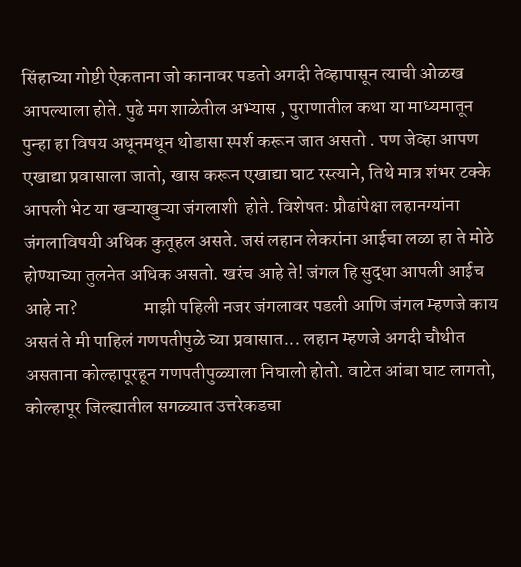सिंहाच्या गोष्टी ऐकताना जो कानावर पडतो अगदी तेव्हापासून त्याची ओळख आपल्याला होते. पुढे मग शाळेतील अभ्यास , पुराणातील कथा या माध्यमातून पुन्हा हा विषय अधूनमधून थोडासा स्पर्श करून जात असतो . पण जेव्हा आपण एखाद्या प्रवासाला जातो, खास करून एखाद्या घाट रस्त्याने, तिथे मात्र शंभर टक्के आपली भेट या खऱ्याखुऱ्या जंगलाशी  होते. विशेषतः प्रौढांपेक्षा लहानग्यांना जंगलाविषयी अधिक कुतूहल असते. जसं लहान लेकरांना आईचा लळा हा ते मोठे होण्याच्या तुलनेत अधिक असतो. खरंच आहे ते! जंगल हि सुद्धा आपली आईच आहे ना?                  माझी पहिली नजर जंगलावर पडली आणि जंगल म्हणजे काय असतं ते मी पाहिलं गणपतीपुळे च्या प्रवासात... लहान म्हणजे अगदी चौथीत असताना कोल्हापूरहून गणपतीपुळ्याला निघालो होतो. वाटेत आंबा घाट लागतो, कोल्हापूर जिल्ह्यातील सगळ्यात उत्तरेकडचा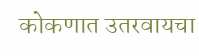कोकणात उतरवायचा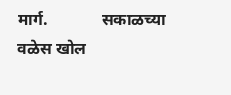मार्ग.             सकाळच्या वळेस खोल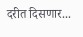दरीत दिसणार...